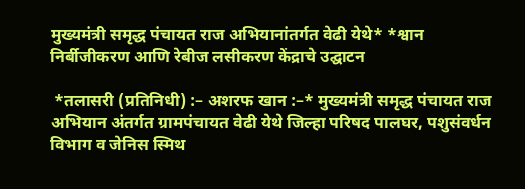मुख्यमंत्री समृद्ध पंचायत राज अभियानांतर्गत वेढी येथे* *श्वान निर्बीजीकरण आणि रेबीज लसीकरण केंद्राचे उद्घाटन

 *तलासरी (प्रतिनिधी) :– अशरफ खान :–* मुख्यमंत्री समृद्ध पंचायत राज अभियान अंतर्गत ग्रामपंचायत वेढी येथे जिल्हा परिषद पालघर, पशुसंवर्धन विभाग व जेनिस स्मिथ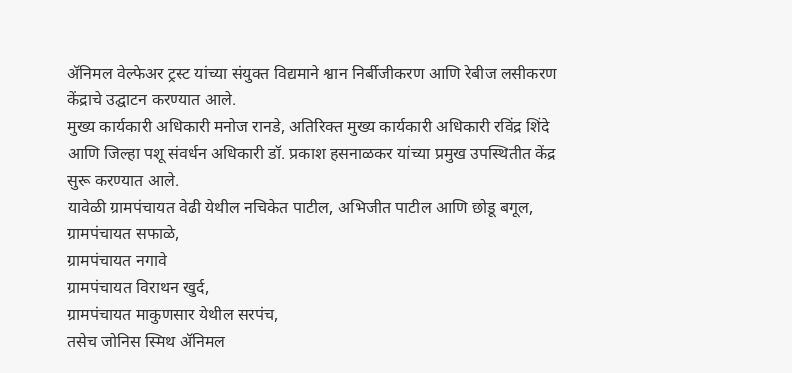अ‍ॅनिमल वेल्फेअर ट्रस्ट यांच्या संयुक्त विद्यमाने श्वान निर्बीजीकरण आणि रेबीज लसीकरण केंद्राचे उद्घाटन करण्यात आले.
मुख्य कार्यकारी अधिकारी मनोज रानडे, अतिरिक्त मुख्य कार्यकारी अधिकारी रविंद्र शिंदे आणि जिल्हा पशू संवर्धन अधिकारी डॉ. प्रकाश हसनाळकर यांच्या प्रमुख उपस्थितीत केंद्र सुरू करण्यात आले.
यावेळी ग्रामपंचायत वेढी येथील नचिकेत पाटील, अभिजीत पाटील आणि छोडू बगूल,
ग्रामपंचायत सफाळे,
ग्रामपंचायत नगावे
ग्रामपंचायत विराथन खुर्द,
ग्रामपंचायत माकुणसार येथील सरपंच,
तसेच जोनिस स्मिथ अ‍ॅनिमल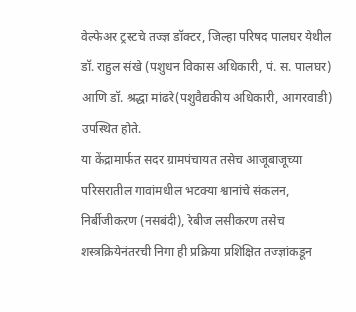वेल्फेअर ट्रस्टचे तज्ज्ञ डॉक्टर, जिल्हा परिषद पालघर येथील डॉ. राहुल संखे (पशुधन विकास अधिकारी, पं. स. पालघर) आणि डॉ. श्रद्धा मांढरे(पशुवैद्यकीय अधिकारी, आगरवाडी) उपस्थित होते.
या केंद्रामार्फत सदर ग्रामपंचायत तसेच आजूबाजूच्या परिसरातील गावांमधील भटक्या श्वानांचे संकलन, निर्बीजीकरण (नसबंदी), रेबीज लसीकरण तसेच शस्त्रक्रियेनंतरची निगा ही प्रक्रिया प्रशिक्षित तज्ज्ञांकडून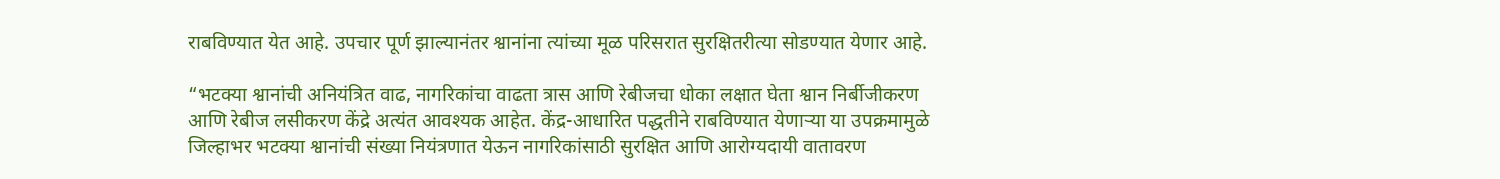राबविण्यात येत आहे. उपचार पूर्ण झाल्यानंतर श्वानांना त्यांच्या मूळ परिसरात सुरक्षितरीत्या सोडण्यात येणार आहे.

“भटक्या श्वानांची अनियंत्रित वाढ, नागरिकांचा वाढता त्रास आणि रेबीजचा धोका लक्षात घेता श्वान निर्बीजीकरण आणि रेबीज लसीकरण केंद्रे अत्यंत आवश्यक आहेत. केंद्र-आधारित पद्धतीने राबविण्यात येणाऱ्या या उपक्रमामुळे जिल्हाभर भटक्या श्वानांची संख्या नियंत्रणात येऊन नागरिकांसाठी सुरक्षित आणि आरोग्यदायी वातावरण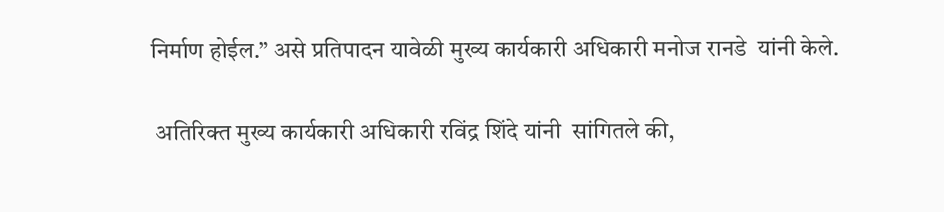निर्माण होईल.” असे प्रतिपादन यावेळी मुख्य कार्यकारी अधिकारी मनोज रानडे  यांनी केले.

 अतिरिक्त मुख्य कार्यकारी अधिकारी रविंद्र शिंदे यांनी  सांगितले की,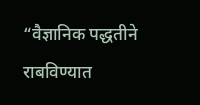“वैज्ञानिक पद्धतीने राबविण्यात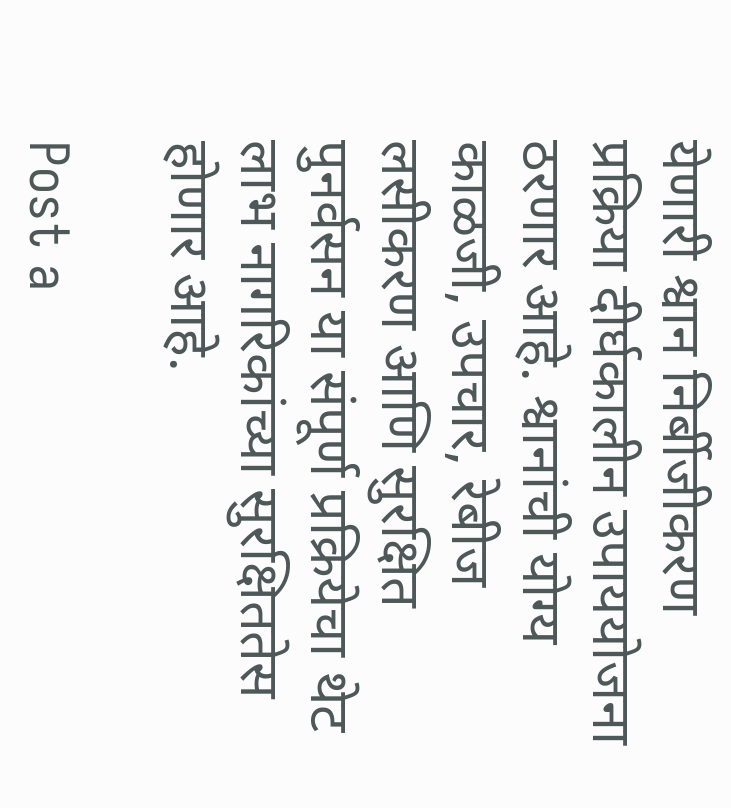येणारी श्वान निर्बीजीकरण प्रक्रिया दीर्घकालीन उपाययोजना ठरणार आहे. श्वानांची योग्य काळजी, उपचार, रेबीज लसीकरण आणि सुरक्षित पुनर्वसन या संपूर्ण प्रक्रियेचा थेट लाभ नागरिकांच्या सुरक्षिततेस होणार आहे.

Post a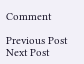Comment

Previous Post Next Post